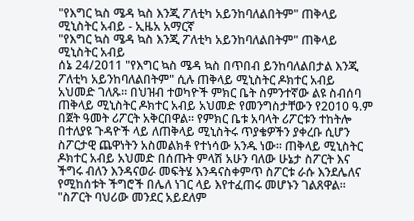"የእግር ኳስ ሜዳ ኳስ እንጂ ፖለቲካ አይንከባለልበትም" ጠቅላይ ሚኒስትር አብይ - ኢዜአ አማርኛ
"የእግር ኳስ ሜዳ ኳስ እንጂ ፖለቲካ አይንከባለልበትም" ጠቅላይ ሚኒስትር አብይ
ሰኔ 24/2011 "የእግር ኳስ ሜዳ ኳስ በጥበብ ይንከባለልበታል እንጂ ፖለቲካ አይንከባለልበትም" ሲሉ ጠቅላይ ሚኒስትር ዶክተር አብይ አህመድ ገለጹ። በህዝብ ተወካዮች ምክር ቤት ስምንተኛው ልዩ ስብሰባ ጠቅላይ ሚኒስትር ዶክተር አብይ አህመድ የመንግስታቸውን የ2010 ዓ.ም በጀት ዓመት ሪፖርት አቅርበዋል። የምክር ቤቱ አባላት ሪፖርቱን ተከትሎ በተለያዩ ጉዳዮች ላይ ለጠቅላይ ሚኒስትሩ ጥያቄዎችን ያቀረቡ ሲሆን ስፖርታዊ ጨዋነትን አስመልክቶ የተነሳው አንዱ ነው። ጠቅላይ ሚኒስትር ዶክተር አብይ አህመድ በሰጡት ምላሽ አሁን ባለው ሁኔታ ስፖርት እና ችግሩ ብለን እንዳናወራ መፍትሄ እንዳናስቀምጥ ስፖርቱ ራሱ እንደሌለና የሚከሰቱት ችግሮች በሌለ ነገር ላይ እየተፈጠሩ መሆኑን ገልጸዋል። "ስፖርት ባህሪው መንደር አይደለም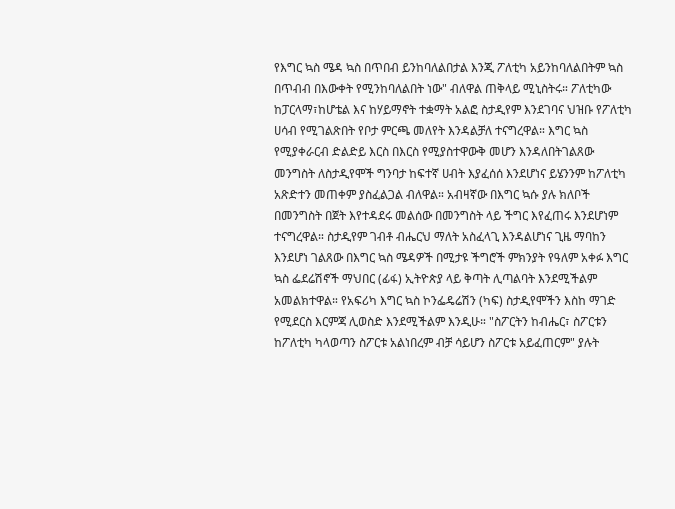የእግር ኳስ ሜዳ ኳስ በጥበብ ይንከባለልበታል እንጂ ፖለቲካ አይንከባለልበትም ኳስ በጥብብ በእውቀት የሚንከባለልበት ነው" ብለዋል ጠቅላይ ሚኒስትሩ። ፖለቲካው ከፓርላማ፣ከሆቴል እና ከሃይማኖት ተቋማት አልፎ ስታዲየም እንደገባና ህዝቡ የፖለቲካ ሀሳብ የሚገልጽበት የቦታ ምርጫ መለየት እንዳልቻለ ተናግረዋል። እግር ኳስ የሚያቀራርብ ድልድይ እርስ በእርስ የሚያስተዋውቅ መሆን እንዳለበትገልጸው መንግስት ለስታዲየሞች ግንባታ ከፍተኛ ሀብት እያፈሰሰ እንደሆነና ይሄንንም ከፖለቲካ አጽድተን መጠቀም ያስፈልጋል ብለዋል። አብዛኛው በእግር ኳሱ ያሉ ክለቦች በመንግስት በጀት እየተዳደሩ መልሰው በመንግስት ላይ ችግር እየፈጠሩ እንደሆነም ተናግረዋል። ስታዲየም ገብቶ ብሔርህ ማለት አስፈላጊ እንዳልሆነና ጊዜ ማባከን እንደሆነ ገልጸው በእግር ኳስ ሜዳዎች በሚታዩ ችግሮች ምክንያት የዓለም አቀፉ እግር ኳስ ፌደሬሽኖች ማህበር (ፊፋ) ኢትዮጵያ ላይ ቅጣት ሊጣልባት እንደሚችልም አመልክተዋል። የአፍሪካ እግር ኳስ ኮንፌዴሬሽን (ካፍ) ስታዲየሞችን እስከ ማገድ የሚደርስ እርምጃ ሊወስድ እንደሚችልም እንዲሁ። "ስፖርትን ከብሔር፣ ስፖርቱን ከፖለቲካ ካላወጣን ስፖርቱ አልነበረም ብቻ ሳይሆን ስፖርቱ አይፈጠርም" ያሉት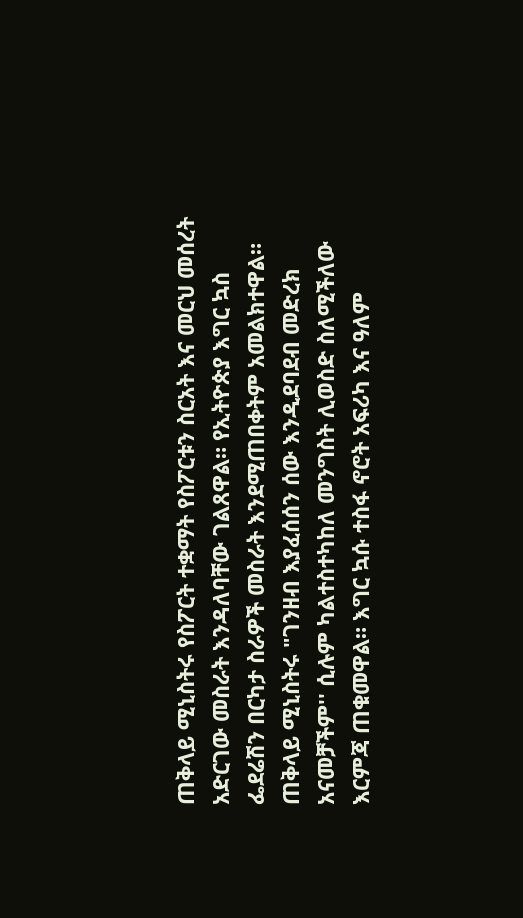ጠቅላይ ሚኒስትሩ የስፖርት ተቋማት የስፖርቱን ስርአት እና መርህ መሰረት አድርገው መስራት እንዳለባቸው ገልጸዋል። የኢትዮጵያ እግር ኳስ ፌደሬሽን በርካታ ስራዎች መስራት እንደሚጠበቀትም አመልክተዋል። ጠቅላይ ሚኒስትሩ "ገንዘብ እያፈሰሰን ሰው እንዲደባደብ መድረክ አናመቻችም'' ሲሉም ካልተስተካከለ መንግስት ሊወስድ ስለሚችለው እርምጃ ጠቁመዋል። እግር ኳሱ ተስፋ ኖሮት አፍሪካ እና ዓለም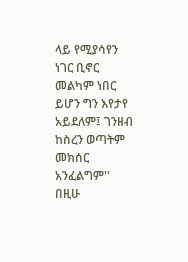ላይ የሚያሳየን ነገር ቢኖር መልካም ነበር ይሆን ግን እየታየ አይደለም፤ ገንዘብ ከስረን ወጣትም መክሰር አንፈልግም'' በዚሁ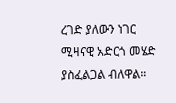ረገድ ያለውን ነገር ሚዛናዊ አድርጎ መሄድ ያስፈልጋል ብለዋል።